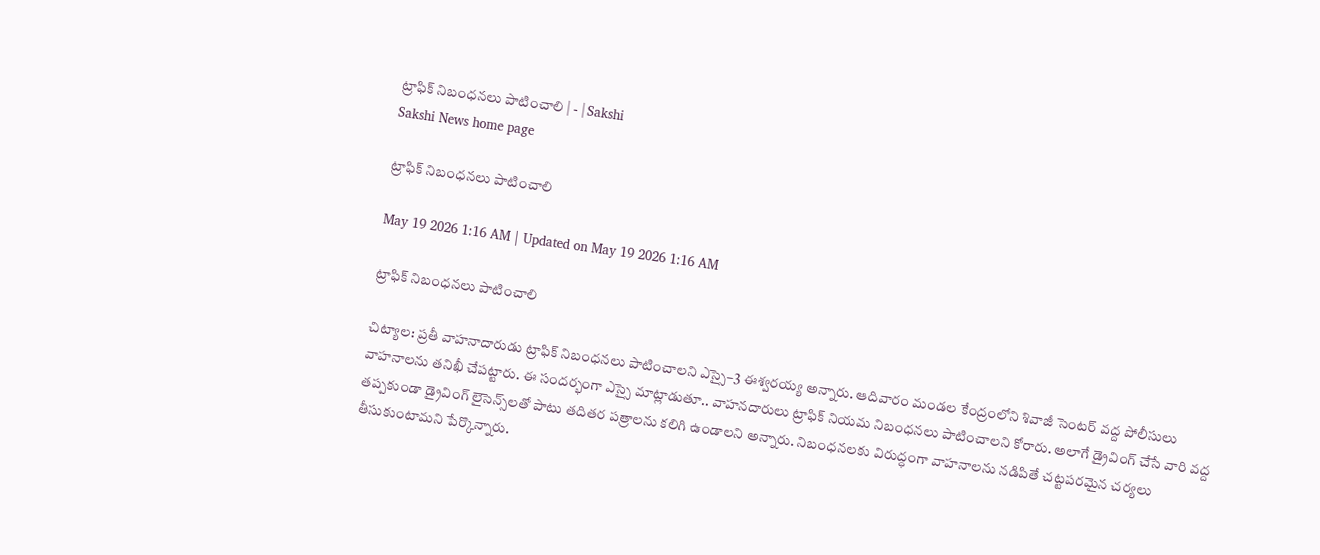ట్రాఫిక్‌ నిబంధనలు పాటించాలి | - | Sakshi
Sakshi News home page

ట్రాఫిక్‌ నిబంధనలు పాటించాలి

May 19 2026 1:16 AM | Updated on May 19 2026 1:16 AM

ట్రాఫిక్‌ నిబంధనలు పాటించాలి

చిట్యాల: ప్రతీ వాహనాదారుడు ట్రాఫిక్‌ నిబంధనలు పాటించాలని ఎస్సై–3 ఈశ్వరయ్య అన్నారు. ఆదివారం మండల కేంద్రంలోని శివాజీ సెంటర్‌ వద్ద పోలీసులు వాహనాలను తనిఖీ చేపట్టారు. ఈ సందర్భంగా ఎస్సై మాట్లాడుతూ.. వాహనదారులు ట్రాఫిక్‌ నియమ నిబంధనలు పాటించాలని కోరారు. అలాగే డ్రైవింగ్‌ చేసే వారి వద్ద తప్పకుండా డ్రైవింగ్‌ లైసెన్స్‌లతో పాటు తదితర పత్రాలను కలిగి ఉండాలని అన్నారు. నిబంధనలకు విరుద్ధంగా వాహనాలను నడిపితే చట్టపరమైన చర్యలు తీసుకుంటామని పేర్కొన్నారు.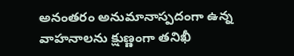అనంతరం అనుమానాస్పదంగా ఉన్న వాహనాలను క్షుణ్ణంగా తనిఖీ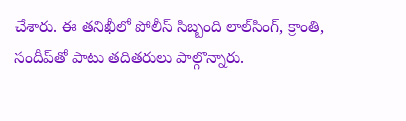చేశారు. ఈ తనిఖీలో పోలీస్‌ సిబ్బంది లాల్‌సింగ్‌, క్రాంతి, సందీప్‌తో పాటు తదితరులు పాల్గొన్నారు.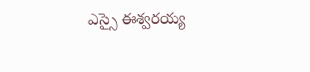ఎస్సై ఈశ్వరయ్య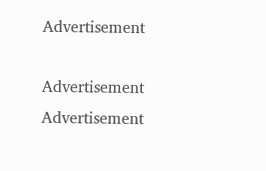Advertisement

Advertisement
Advertisement